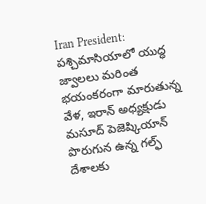Iran President: పశ్చిమాసియాలో యుద్ధ జ్వాలలు మరింత భయంకరంగా మారుతున్న వేళ, ఇరాన్ అధ్యక్షుడు మసూద్ పెజెష్కియాన్ పొరుగున ఉన్న గల్ఫ్ దేశాలకు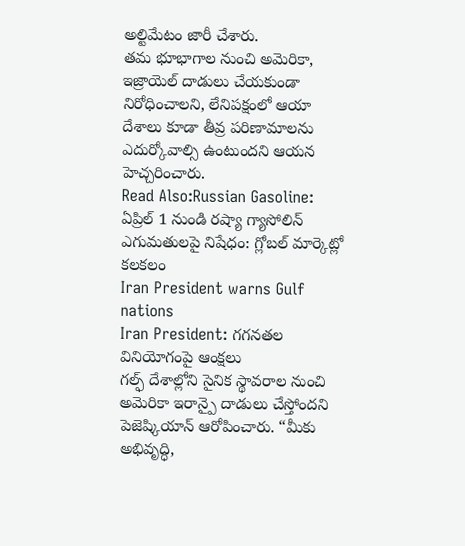అల్టిమేటం జారీ చేశారు.
తమ భూభాగాల నుంచి అమెరికా, ఇజ్రాయెల్ దాడులు చేయకుండా నిరోధించాలని, లేనిపక్షంలో ఆయా దేశాలు కూడా తీవ్ర పరిణామాలను ఎదుర్కోవాల్సి ఉంటుందని ఆయన హెచ్చరించారు.
Read Also:Russian Gasoline: ఏప్రిల్ 1 నుండి రష్యా గ్యాసోలిన్ ఎగుమతులపై నిషేధం: గ్లోబల్ మార్కెట్లో కలకలం
Iran President warns Gulf nations
Iran President: గగనతల వినియోగంపై ఆంక్షలు
గల్ఫ్ దేశాల్లోని సైనిక స్థావరాల నుంచి అమెరికా ఇరాన్పై దాడులు చేస్తోందని పెజెష్కియాన్ ఆరోపించారు. “మీకు అభివృద్ధి,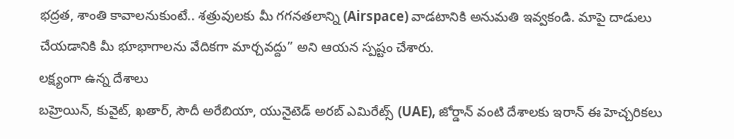భద్రత, శాంతి కావాలనుకుంటే.. శత్రువులకు మీ గగనతలాన్ని (Airspace) వాడటానికి అనుమతి ఇవ్వకండి. మాపై దాడులు చేయడానికి మీ భూభాగాలను వేదికగా మార్చవద్దు” అని ఆయన స్పష్టం చేశారు.
లక్ష్యంగా ఉన్న దేశాలు
బహ్రెయిన్, కువైట్, ఖతార్, సౌదీ అరేబియా, యునైటెడ్ అరబ్ ఎమిరేట్స్ (UAE), జోర్డాన్ వంటి దేశాలకు ఇరాన్ ఈ హెచ్చరికలు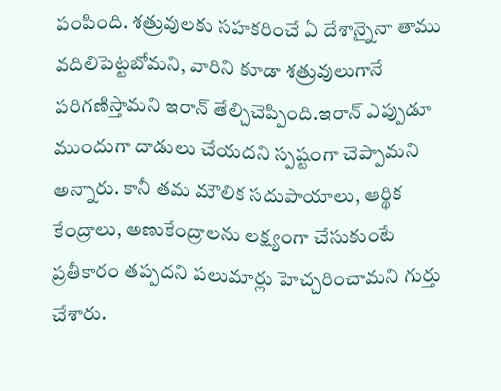పంపింది. శత్రువులకు సహకరించే ఏ దేశాన్నైనా తాము వదిలిపెట్టబోమని, వారిని కూడా శత్రువులుగానే పరిగణిస్తామని ఇరాన్ తేల్చిచెప్పింది.ఇరాన్ ఎప్పుడూ ముందుగా దాడులు చేయదని స్పష్టంగా చెప్పామని అన్నారు. కానీ తమ మౌలిక సదుపాయాలు, ఆర్థిక కేంద్రాలు, అణుకేంద్రాలను లక్ష్యంగా చేసుకుంటే ప్రతీకారం తప్పదని పలుమార్లు హెచ్చరించామని గుర్తు చేశారు.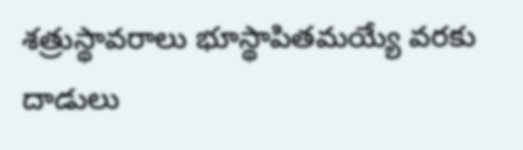శత్రుస్థావరాలు భూస్థాపితమయ్యే వరకు దాడులు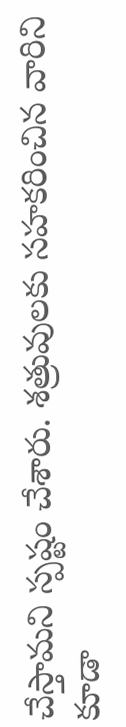చేస్తామని స్పష్టం చేశారు. శత్రువులకు సహకరించిన వారిని కూడా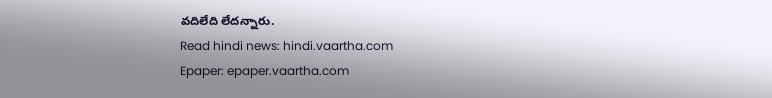వదిలేది లేదన్నారు.
Read hindi news: hindi.vaartha.com
Epaper: epaper.vaartha.com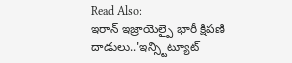Read Also:
ఇరాన్ ఇజ్రాయెల్పై భారీ క్షిపణి దాడులు..'ఇన్స్టిట్యూట్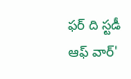ఫర్ ది స్టడీ ఆఫ్ వార్'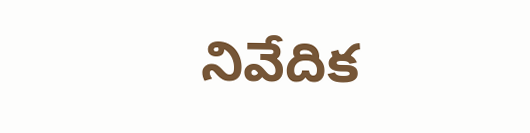నివేదిక